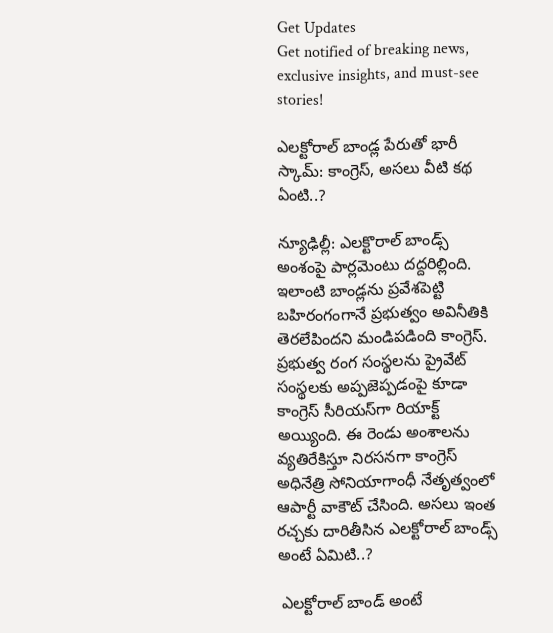Get Updates
Get notified of breaking news, exclusive insights, and must-see stories!

ఎలక్టోరాల్ బాండ్ల పేరుతో భారీ స్కామ్: కాంగ్రెస్, అసలు వీటి కథ ఏంటి..?

న్యూఢిల్లీ: ఎలక్టొరాల్ బాండ్స్ అంశంపై పార్లమెంటు దద్దరిల్లింది. ఇలాంటి బాండ్లను ప్రవేశపెట్టి బహిరంగంగానే ప్రభుత్వం అవినీతికి తెరలేపిందని మండిపడింది కాంగ్రెస్. ప్రభుత్వ రంగ సంస్థలను ప్రైవేట్ సంస్థలకు అప్పజెప్పడంపై కూడా కాంగ్రెస్ సీరియస్‌గా రియాక్ట్ అయ్యింది. ఈ రెండు అంశాలను వ్యతిరేకిస్తూ నిరసనగా కాంగ్రెస్ అధినేత్రి సోనియాగాంధీ నేతృత్వంలో ఆపార్టీ వాకౌట్ చేసింది. అసలు ఇంత రచ్చకు దారితీసిన ఎలక్టోరాల్ బాండ్స్ అంటే ఏమిటి..?

 ఎలక్టోరాల్ బాండ్ అంటే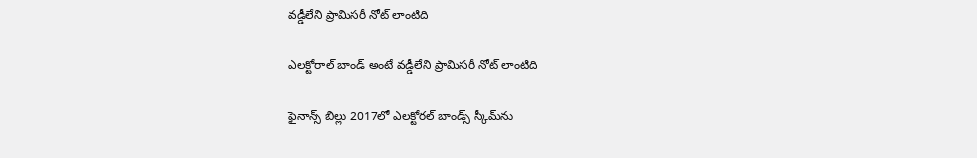వడ్డీలేని ప్రామిసరీ నోట్ లాంటిది

ఎలక్టోరాల్ బాండ్ అంటే వడ్డీలేని ప్రామిసరీ నోట్ లాంటిది

ఫైనాన్స్ బిల్లు 2017లో ఎలక్టోరల్ బాండ్స్‌ స్కీమ్‌ను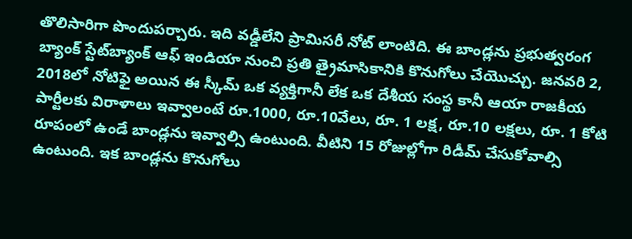తొలిసారిగా పొందుపర్చారు. ఇది వడ్డీలేని ప్రామిసరీ నోట్ లాంటిది. ఈ బాండ్లను ప్రభుత్వరంగ బ్యాంక్ స్టేట్‌బ్యాంక్ ఆఫ్ ఇండియా నుంచి ప్రతి త్రైమాసికానికి కొనుగోలు చేయొచ్చు. జనవరి 2, 2018లో నోటిఫై అయిన ఈ స్కీమ్ ఒక వ్యక్తిగానీ లేక ఒక దేశీయ సంస్థ కానీ ఆయా రాజకీయ పార్టీలకు విరాళాలు ఇవ్వాలంటే రూ.1000, రూ.10వేలు, రూ. 1 లక్ష, రూ.10 లక్షలు, రూ. 1 కోటి రూపంలో ఉండే బాండ్లను ఇవ్వాల్సి ఉంటుంది. వీటిని 15 రోజుల్లోగా రిడీమ్ చేసుకోవాల్సి ఉంటుంది. ఇక బాండ్లను కొనుగోలు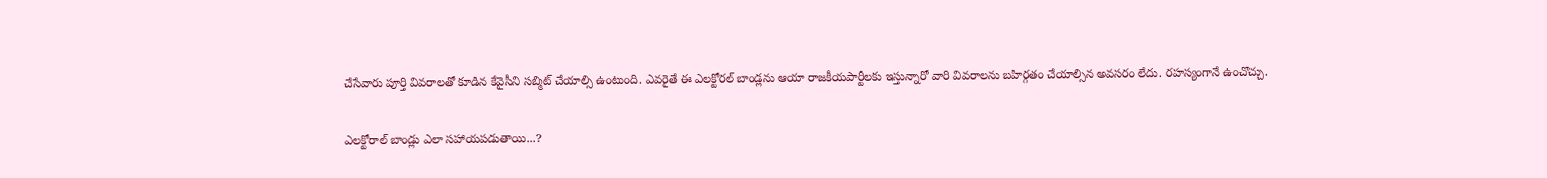చేసేవారు పూర్తి వివరాలతో కూడిన కేవైసీని సబ్మిట్ చేయాల్సి ఉంటుంది. ఎవరైతే ఈ ఎలక్టోరల్ బాండ్లను ఆయా రాజకీయపార్టీలకు ఇస్తున్నారో వారి వివరాలను బహిర్గతం చేయాల్సిన అవసరం లేదు. రహస్యంగానే ఉంచొచ్చు.

ఎలక్టోరాల్ బాండ్లు ఎలా సహాయపడుతాయి...?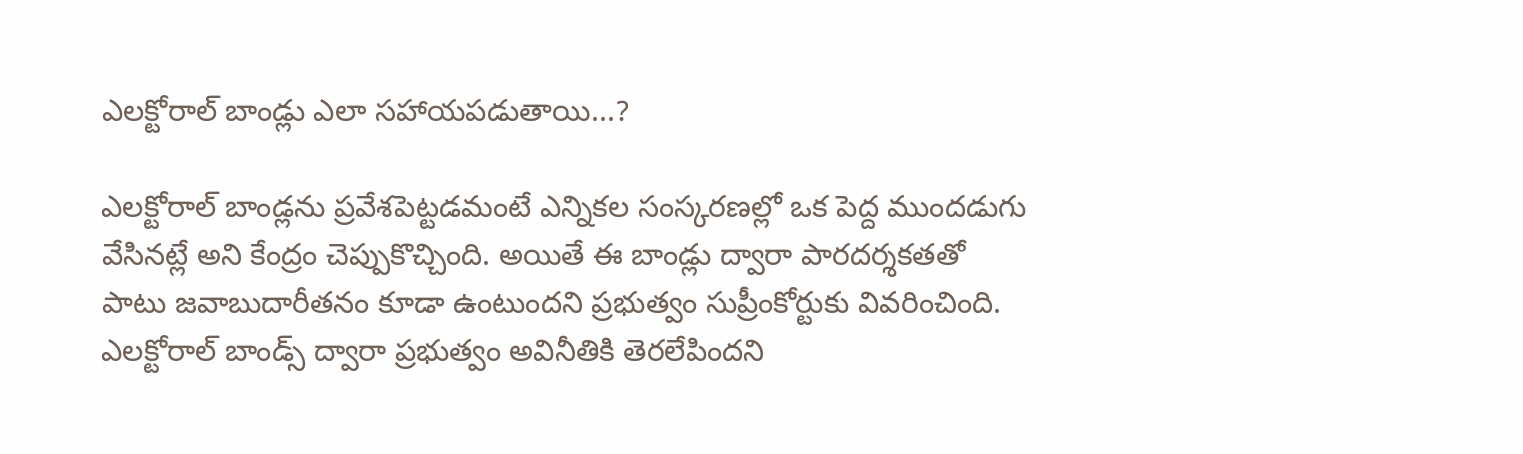ఎలక్టోరాల్ బాండ్లు ఎలా సహాయపడుతాయి...?

ఎలక్టోరాల్ బాండ్లను ప్రవేశపెట్టడమంటే ఎన్నికల సంస్కరణల్లో ఒక పెద్ద ముందడుగు వేసినట్లే అని కేంద్రం చెప్పుకొచ్చింది. అయితే ఈ బాండ్లు ద్వారా పారదర్శకతతో పాటు జవాబుదారీతనం కూడా ఉంటుందని ప్రభుత్వం సుప్రీంకోర్టుకు వివరించింది. ఎలక్టోరాల్ బాండ్స్ ద్వారా ప్రభుత్వం అవినీతికి తెరలేపిందని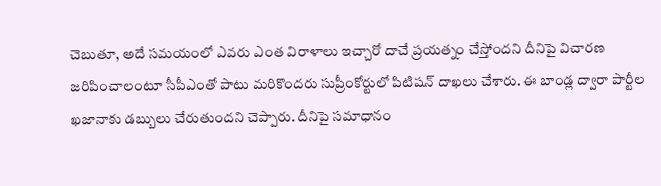చెబుతూ, అదే సమయంలో ఎవరు ఎంత విరాళాలు ఇచ్చారో దాచే ప్రయత్నం చేస్తోందని దీనిపై విచారణ జరిపించాలంటూ సీపీఎంతో పాటు మరికొందరు సుప్రీంకోర్టులో పిటిషన్ దాఖలు చేశారు. ఈ బాండ్ల ద్వారా పార్టీల ఖజానాకు డబ్బులు చేరుతుందని చెప్పారు. దీనిపై సమాధానం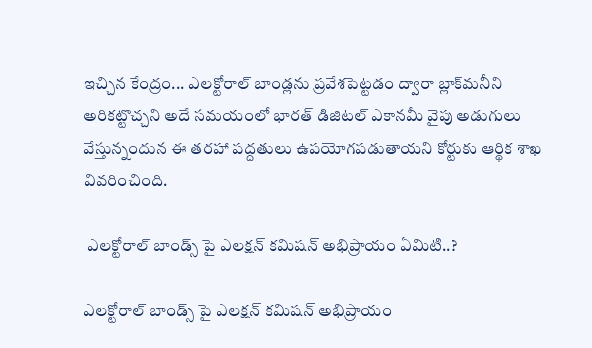ఇచ్చిన కేంద్రం... ఎలక్టోరాల్ బాండ్లను ప్రవేశపెట్టడం ద్వారా బ్లాక్‌మనీని అరికట్టొచ్చని అదే సమయంలో భారత్ డిజిటల్ ఎకానమీ వైపు అడుగులు వేస్తున్నందున ఈ తరహా పద్దతులు ఉపయోగపడుతాయని కోర్టుకు ఆర్థిక శాఖ వివరించింది.

 ఎలక్టోరాల్ బాండ్స్ పై ఎలక్షన్ కమిషన్ అభిప్రాయం ఏమిటి..?

ఎలక్టోరాల్ బాండ్స్ పై ఎలక్షన్ కమిషన్ అభిప్రాయం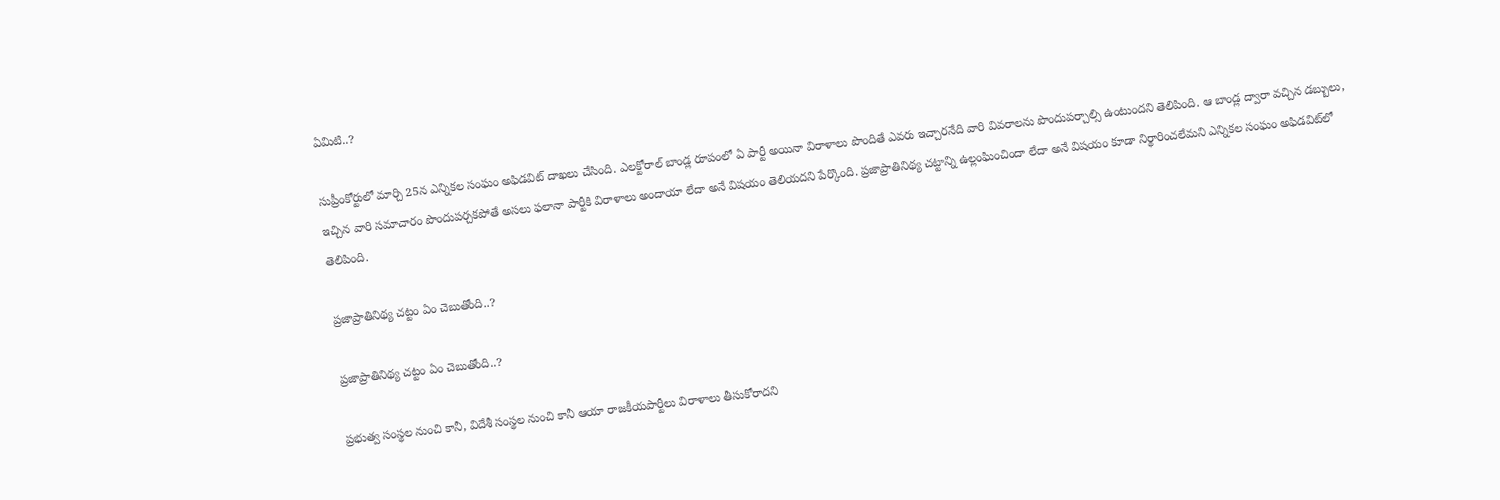ఏమిటి..?

సుప్రీంకోర్టులో మార్చి 25న ఎన్నికల సంఘం అఫిడవిట్ దాఖలు చేసింది. ఎలక్టోరాల్ బాండ్ల రూపంలో ఏ పార్టీ అయినా విరాళాలు పొందితే ఎవరు ఇచ్చారనేది వారి వివరాలను పొందుపర్చాల్సి ఉంటుందని తెలిపింది. ఆ బాండ్ల ద్వారా వచ్చిన డబ్బులు, ఇచ్చిన వారి సమాచారం పొందుపర్చకపోతే అసలు ఫలానా పార్టీకి విరాళాలు అందాయా లేదా అనే విషయం తెలియదని పేర్కొంది. ప్రజాప్రాతినిథ్య చట్టాన్ని ఉల్లంఘించిందా లేదా అనే విషయం కూడా నిర్థారించలేమని ఎన్నికల సంఘం అఫిడవిట్‌లో తెలిపింది.

ప్రజాప్రాతినిథ్య చట్టం ఏం చెబుతోంది..?

ప్రజాప్రాతినిథ్య చట్టం ఏం చెబుతోంది..?

ప్రభుత్వ సంస్థల నుంచి కానీ, విదేశీ సంస్థల నుంచి కానీ ఆయా రాజకీయపార్టీలు విరాళాలు తీసుకోరాదని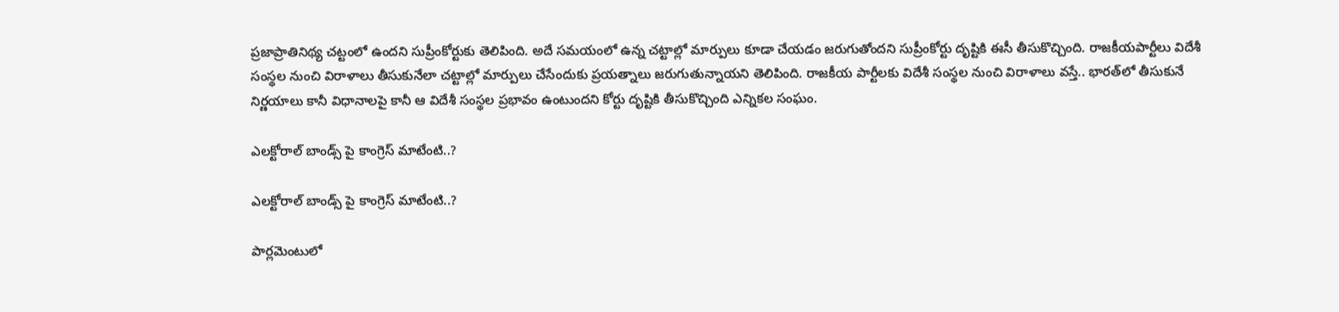ప్రజాప్రాతినిథ్య చట్టంలో ఉందని సుప్రీంకోర్టుకు తెలిపింది. అదే సమయంలో ఉన్న చట్టాల్లో మార్పులు కూడా చేయడం జరుగుతోందని సుప్రీంకోర్టు దృష్టికి ఈసీ తీసుకొచ్చింది. రాజకీయపార్టీలు విదేశీ సంస్థల నుంచి విరాళాలు తీసుకునేలా చట్టాల్లో మార్పులు చేసేందుకు ప్రయత్నాలు జరుగుతున్నాయని తెలిపింది. రాజకీయ పార్టీలకు విదేశీ సంస్థల నుంచి విరాళాలు వస్తే.. భారత్‌లో తీసుకునే నిర్ణయాలు కానీ విధానాలపై కానీ ఆ విదేశీ సంస్థల ప్రభావం ఉంటుందని కోర్టు దృష్టికి తీసుకొచ్చింది ఎన్నికల సంఘం.

ఎలక్టోరాల్ బాండ్స్ పై కాంగ్రెస్ మాటేంటి..?

ఎలక్టోరాల్ బాండ్స్ పై కాంగ్రెస్ మాటేంటి..?

పార్లమెంటులో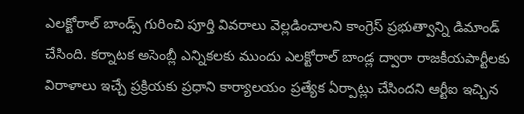ఎలక్టోరాల్ బాండ్స్ గురించి పూర్తి వివరాలు వెల్లడించాలని కాంగ్రెస్ ప్రభుత్వాన్ని డిమాండ్ చేసింది. కర్నాటక అసెంబ్లీ ఎన్నికలకు ముందు ఎలక్టోరాల్ బాండ్ల ద్వారా రాజకీయపార్టీలకు విరాళాలు ఇచ్చే ప్రక్రియకు ప్రధాని కార్యాలయం ప్రత్యేక ఏర్పాట్లు చేసిందని ఆర్టీఐ ఇచ్చిన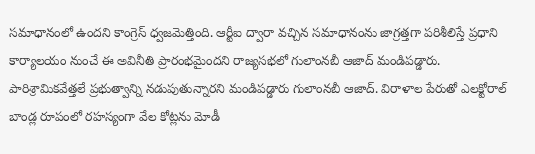సమాధానంలో ఉందని కాంగ్రెస్ ధ్వజమెత్తింది. ఆర్టీఐ ద్వారా వచ్చిన సమాధానంను జాగ్రత్తగా పరిశీలిస్తే ప్రధాని కార్యాలయం నుంచే ఈ అవినీతి ప్రారంభమైందని రాజ్యసభలో గులాంనబీ ఆజాద్ మండిపడ్డారు. పారిశ్రామికవేత్తలే ప్రభుత్వాన్ని నడుపుతున్నారని మండిపడ్డారు గులాంనబీ ఆజాద్. విరాళాల పేరుతో ఎలక్టోరాల్ బాండ్ల రూపంలో రహస్యంగా వేల కోట్లను మోడీ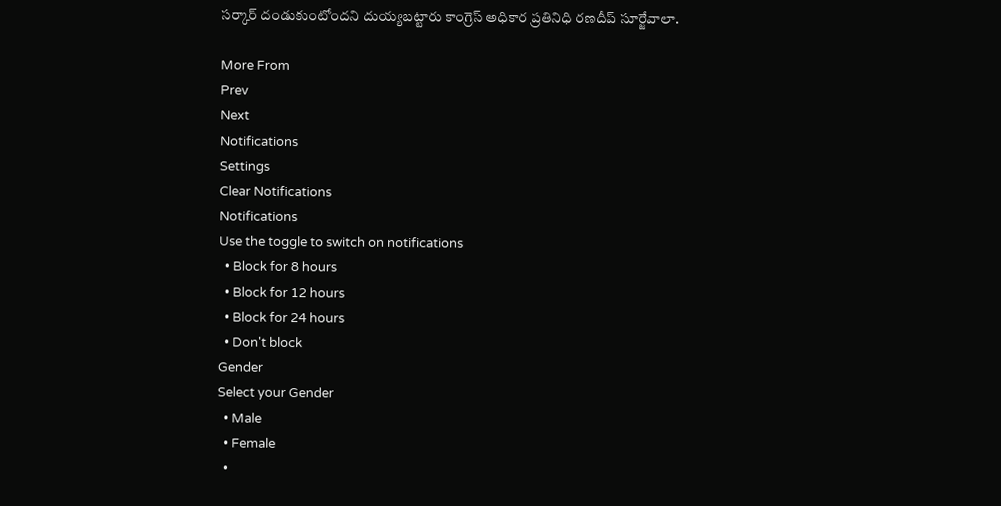సర్కార్ దండుకుంటోందని దుయ్యబట్టారు కాంగ్రెస్ అధికార ప్రతినిధి రణదీప్ సూర్జేవాలా.

More From
Prev
Next
Notifications
Settings
Clear Notifications
Notifications
Use the toggle to switch on notifications
  • Block for 8 hours
  • Block for 12 hours
  • Block for 24 hours
  • Don't block
Gender
Select your Gender
  • Male
  • Female
  •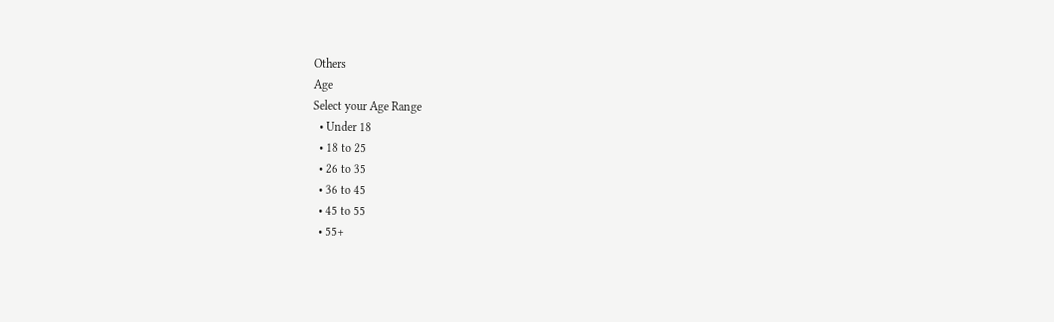Others
Age
Select your Age Range
  • Under 18
  • 18 to 25
  • 26 to 35
  • 36 to 45
  • 45 to 55
  • 55+